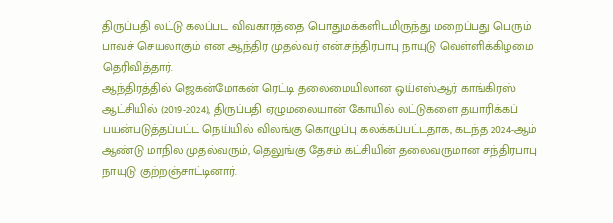திருப்பதி லட்டு கலப்பட விவகாரத்தை பொதுமக்களிடமிருந்து மறைப்பது பெரும் பாவச் செயலாகும் என ஆந்திர முதல்வர் என்.சந்திரபாபு நாயுடு வெள்ளிக்கிழமை தெரிவித்தார்.
ஆந்திரத்தில் ஜெகன்மோகன் ரெட்டி தலைமையிலான ஒய்எஸ்ஆர் காங்கிரஸ் ஆட்சியில் (2019-2024), திருப்பதி ஏழுமலையான் கோயில் லட்டுகளை தயாரிக்கப் பயன்படுத்தப்பட்ட நெய்யில் விலங்கு கொழுப்பு கலக்கப்பட்டதாக, கடந்த 2024-ஆம் ஆண்டு மாநில முதல்வரும், தெலுங்கு தேசம் கட்சியின் தலைவருமான சந்திரபாபு நாயுடு குற்றஞ்சாட்டினார்.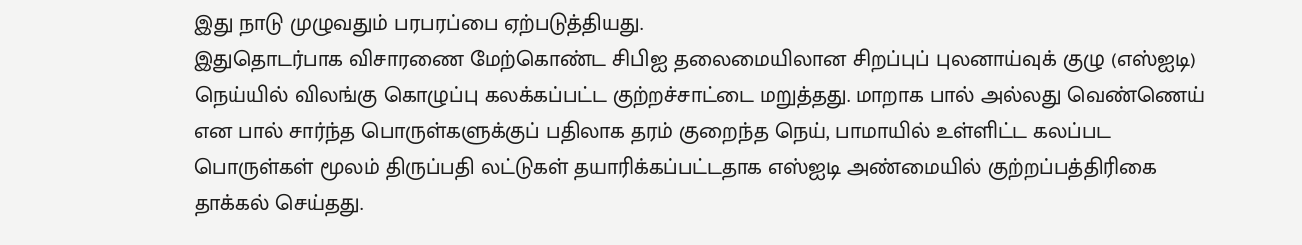இது நாடு முழுவதும் பரபரப்பை ஏற்படுத்தியது.
இதுதொடர்பாக விசாரணை மேற்கொண்ட சிபிஐ தலைமையிலான சிறப்புப் புலனாய்வுக் குழு (எஸ்ஐடி) நெய்யில் விலங்கு கொழுப்பு கலக்கப்பட்ட குற்றச்சாட்டை மறுத்தது. மாறாக பால் அல்லது வெண்ணெய் என பால் சார்ந்த பொருள்களுக்குப் பதிலாக தரம் குறைந்த நெய், பாமாயில் உள்ளிட்ட கலப்பட பொருள்கள் மூலம் திருப்பதி லட்டுகள் தயாரிக்கப்பட்டதாக எஸ்ஐடி அண்மையில் குற்றப்பத்திரிகை தாக்கல் செய்தது.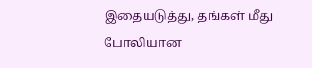இதையடுத்து, தங்கள் மீது போலியான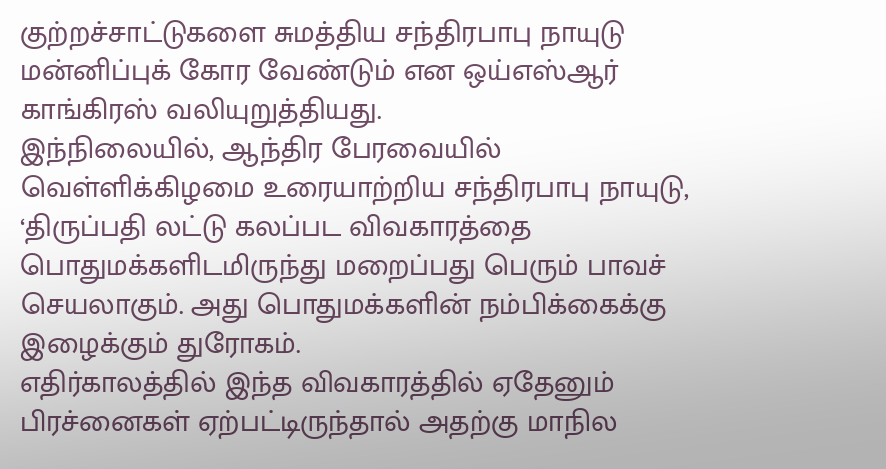குற்றச்சாட்டுகளை சுமத்திய சந்திரபாபு நாயுடு மன்னிப்புக் கோர வேண்டும் என ஒய்எஸ்ஆர் காங்கிரஸ் வலியுறுத்தியது.
இந்நிலையில், ஆந்திர பேரவையில் வெள்ளிக்கிழமை உரையாற்றிய சந்திரபாபு நாயுடு, ‘திருப்பதி லட்டு கலப்பட விவகாரத்தை பொதுமக்களிடமிருந்து மறைப்பது பெரும் பாவச் செயலாகும். அது பொதுமக்களின் நம்பிக்கைக்கு இழைக்கும் துரோகம்.
எதிர்காலத்தில் இந்த விவகாரத்தில் ஏதேனும் பிரச்னைகள் ஏற்பட்டிருந்தால் அதற்கு மாநில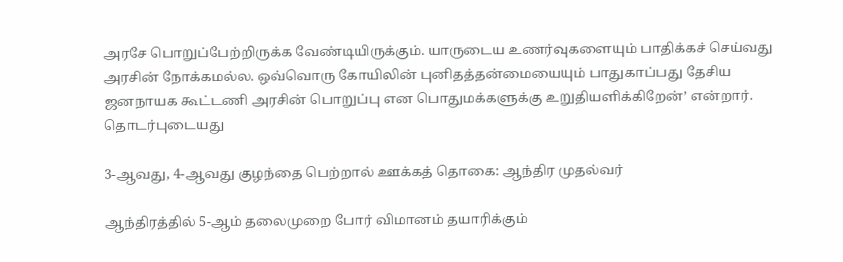அரசே பொறுப்பேற்றிருக்க வேண்டியிருக்கும். யாருடைய உணர்வுகளையும் பாதிக்கச் செய்வது அரசின் நோக்கமல்ல. ஒவ்வொரு கோயிலின் புனிதத்தன்மையையும் பாதுகாப்பது தேசிய ஜனநாயக கூட்டணி அரசின் பொறுப்பு என பொதுமக்களுக்கு உறுதியளிக்கிறேன்’ என்றார்.
தொடர்புடையது

3-ஆவது, 4-ஆவது குழந்தை பெற்றால் ஊக்கத் தொகை: ஆந்திர முதல்வர்

ஆந்திரத்தில் 5-ஆம் தலைமுறை போர் விமானம் தயாரிக்கும்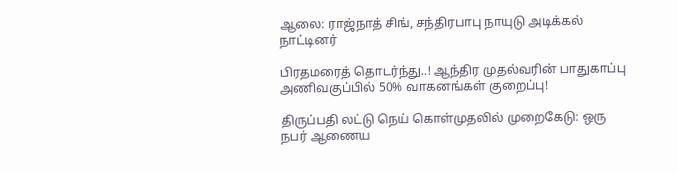ஆலை: ராஜ்நாத் சிங், சந்திரபாபு நாயுடு அடிக்கல் நாட்டினர்

பிரதமரைத் தொடர்ந்து..! ஆந்திர முதல்வரின் பாதுகாப்பு அணிவகுப்பில் 50% வாகனங்கள் குறைப்பு!

திருப்பதி லட்டு நெய் கொள்முதலில் முறைகேடு: ஒரு நபர் ஆணைய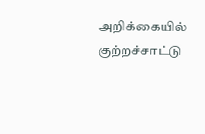அறிக்கையில் குற்றச்சாட்டு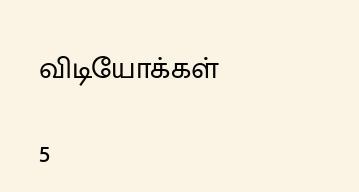விடியோக்கள்

5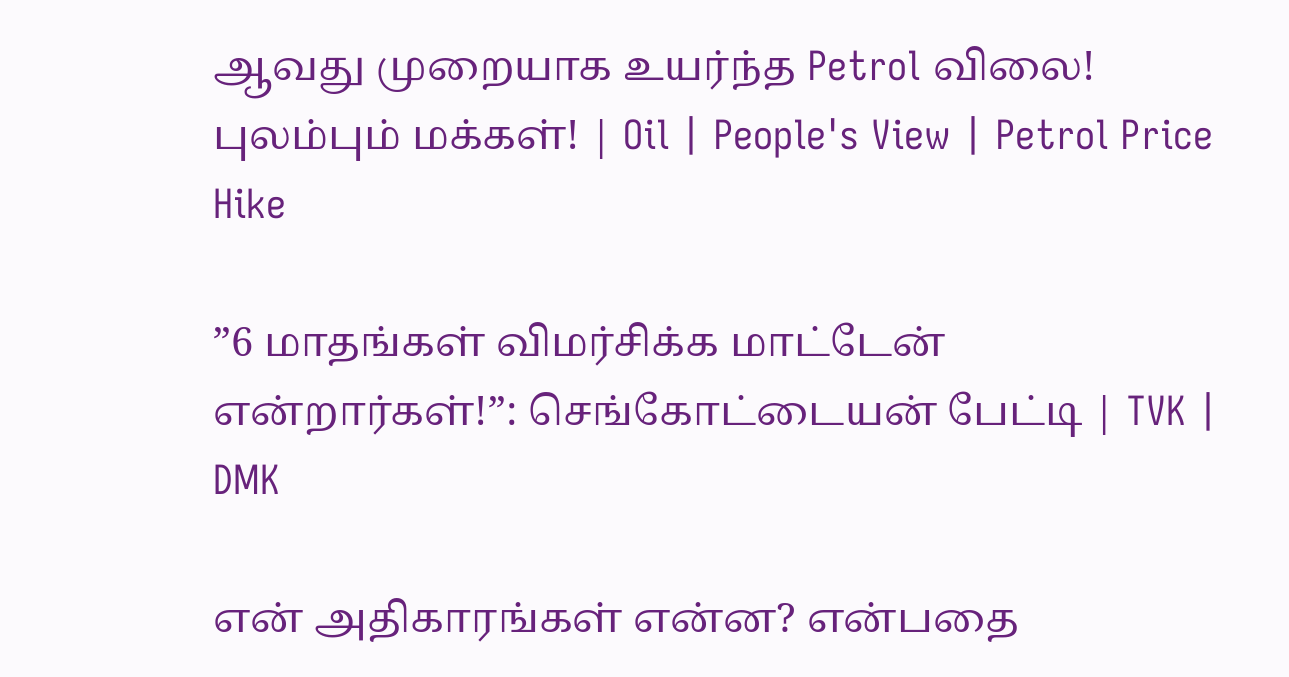ஆவது முறையாக உயர்ந்த Petrol விலை! புலம்பும் மக்கள்! | Oil | People's View | Petrol Price Hike

”6 மாதங்கள் விமர்சிக்க மாட்டேன் என்றார்கள்!”: செங்கோட்டையன் பேட்டி | TVK | DMK

என் அதிகாரங்கள் என்ன? என்பதை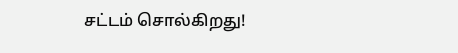சட்டம் சொல்கிறது!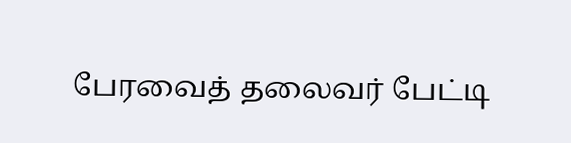பேரவைத் தலைவர் பேட்டி